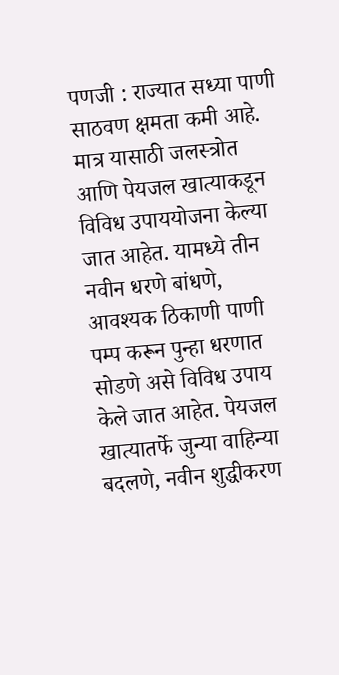पणजी : राज्यात सध्या पाणी साठवण क्षमता कमी आहे. मात्र यासाठी जलस्त्रोत आणि पेयजल खात्याकडून विविध उपाययोजना केल्या जात आहेत. यामध्ये तीन नवीन धरणे बांधणे, आवश्यक ठिकाणी पाणी पम्प करून पुन्हा धरणात सोडणे असे विविध उपाय केले जात आहेत. पेयजल खात्यातर्फे जुन्या वाहिन्या बदलणे, नवीन शुद्धीकरण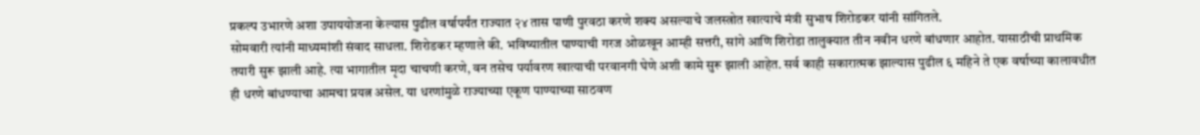प्रकल्प उभारणे अशा उपाययोजना केल्यास पुढील वर्षापर्यंत राज्यात २४ तास पाणी पुरवठा करणे शक्य असल्याचे जलस्त्रोत खात्याचे मंत्री सुभाष शिरोडकर यांनी सांगितले.
सोमवारी त्यांनी माध्यमांशी संवाद साधला. शिरोडकर म्हणाले की. भविष्यातील पाण्याची गरज ओळखून आम्ही सत्तरी, सांगे आणि शिरोडा तालुक्यात तीन नवीन धरणे बांधणार आहोत. यासाठीची प्राथमिक तयारी सुरू झाली आहे. त्या भागातील मृदा चाचणी करणे, वन तसेच पर्यावरण खात्याची परवानगी घेणे अशी कामे सुरू झाली आहेत. सर्व काही सकारात्मक झाल्यास पुढील ६ महिने ते एक वर्षाच्या कालावधीत ही धरणे बांधण्याचा आमचा प्रयत्न असेल. या धरणांमुळे राज्याच्या एकूण पाण्याच्या साठवण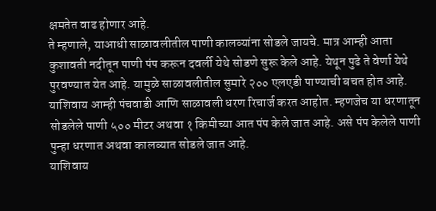क्षमतेत वाढ होणार आहे.
ते म्हणाले, याआधी साळावलीतील पाणी कालव्यांना सोडले जायचे. मात्र आम्ही आता कुशावती नदीतून पाणी पंप करून दवर्ली येथे सोडणे सुरू केले आहे. येथून पुढे ते वेर्णा येथे पुरवण्यात येत आहे. यामुळे साळावलीतील सुमारे २०० एलएडी पाण्याची बचत होत आहे. याशिवाय आम्ही पंचवाडी आणि साळावली धरण रिचार्ज करत आहोत. म्हणजेच या धरणातून सोडलेले पाणी ५०० मीटर अथवा १ किमीच्या आत पंप केले जात आहे. असे पंप केलेले पाणी पुन्हा धरणात अथवा कालव्यात सोडले जात आहे.
याशिवाय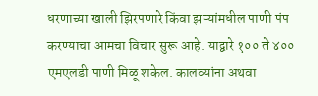धरणाच्या खाली झिरपणारे किंवा झऱ्यांमधील पाणी पंप करण्याचा आमचा विचार सुरू आहे. याद्वारे १०० ते ४०० एमएलडी पाणी मिळू शकेल. कालव्यांना अथवा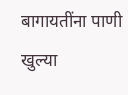बागायतींना पाणी खुल्या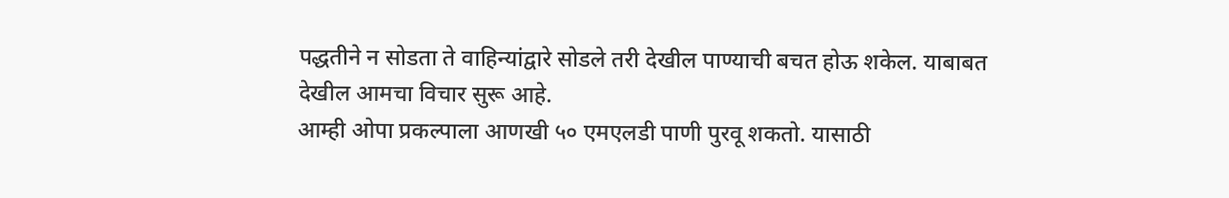पद्धतीने न सोडता ते वाहिन्यांद्वारे सोडले तरी देखील पाण्याची बचत होऊ शकेल. याबाबत देखील आमचा विचार सुरू आहे.
आम्ही ओपा प्रकल्पाला आणखी ५० एमएलडी पाणी पुरवू शकतो. यासाठी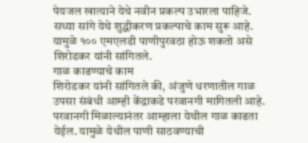पेयजल खात्याने येथे नवीन प्रकल्प उभारला पाहिजे. सध्या सांगे येथे शुद्धीकरण प्रकल्पाचे काम सुरू आहे. यामुळे १०० एमएलडी पाणीपुरवठा होऊ शकतो असे शिरोडकर यांनी सांगितले.
गाळ काढण्याचे काम
शिरोडकर यांनी सांगितले की, अंजुणे धरणातील गाळ उपसा संबंधी आम्ही केंद्राकडे परवानगी मागितली आहे. परवानगी मिळाल्यानंतर आम्हाला येथील गाळ काढता येईल. यामुळे येथील पाणी साठवण्याची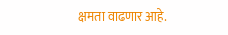क्षमता वाढणार आहे.